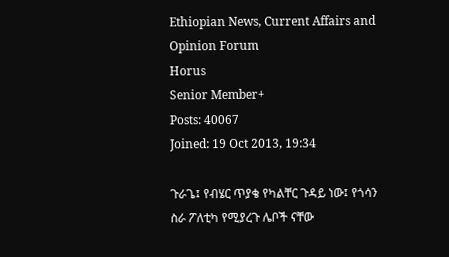Ethiopian News, Current Affairs and Opinion Forum
Horus
Senior Member+
Posts: 40067
Joined: 19 Oct 2013, 19:34

ጉራጌ፤ የብሄር ጥያቄ የካልቸር ጉዳይ ነው፤ የጎሳን ስራ ፖለቲካ የሚያረጉ ሌቦች ናቸው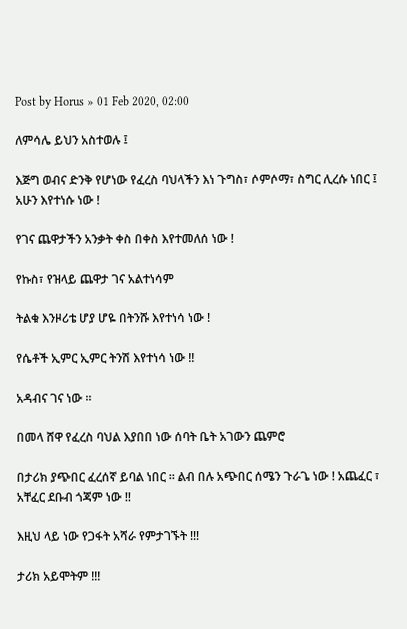Post by Horus » 01 Feb 2020, 02:00

ለምሳሌ ይህን አስተወሉ ፤

እጅግ ወብና ድንቅ የሆነው የፈረስ ባህላችን እነ ጉግስ፣ ሶምሶማ፣ ስግር ሊረሱ ነበር ፤ አሁን እየተነሱ ነው !

የገና ጨዋታችን አንቃት ቀስ በቀስ እየተመለሰ ነው !

የኩስ፣ የዝላይ ጨዋታ ገና አልተነሳም

ትልቁ እንዞሪቴ ሆያ ሆዬ በትንሹ እየተነሳ ነው !

የሴቶች ኢምር ኢምር ትንሽ እየተነሳ ነው !!

አዳብና ገና ነው ።

በመላ ሸዋ የፈረስ ባህል እያበበ ነው ሰባት ቤት አገውን ጨምሮ

በታሪክ ያጭበር ፈረሰኛ ይባል ነበር ። ልብ በሉ አጭበር ሰሜን ጉራጌ ነው ! አጨፈር ፣ አቸፈር ደቡብ ጎጃም ነው !!

እዚህ ላይ ነው የጋፋት አሻራ የምታገኙት !!!

ታሪክ አይሞትም !!!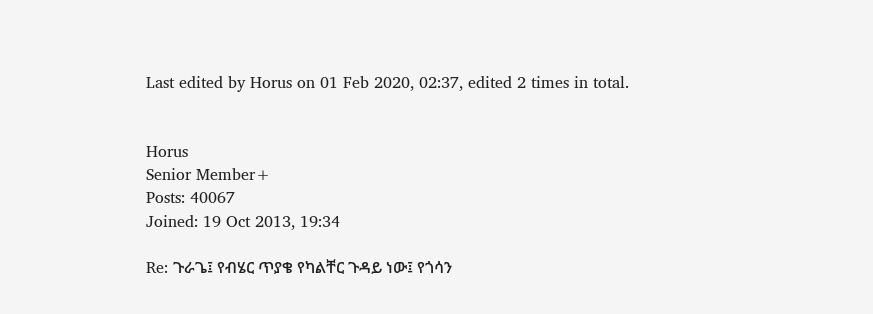Last edited by Horus on 01 Feb 2020, 02:37, edited 2 times in total.


Horus
Senior Member+
Posts: 40067
Joined: 19 Oct 2013, 19:34

Re: ጉራጌ፤ የብሄር ጥያቄ የካልቸር ጉዳይ ነው፤ የጎሳን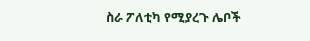ስራ ፖለቲካ የሚያረጉ ሌቦች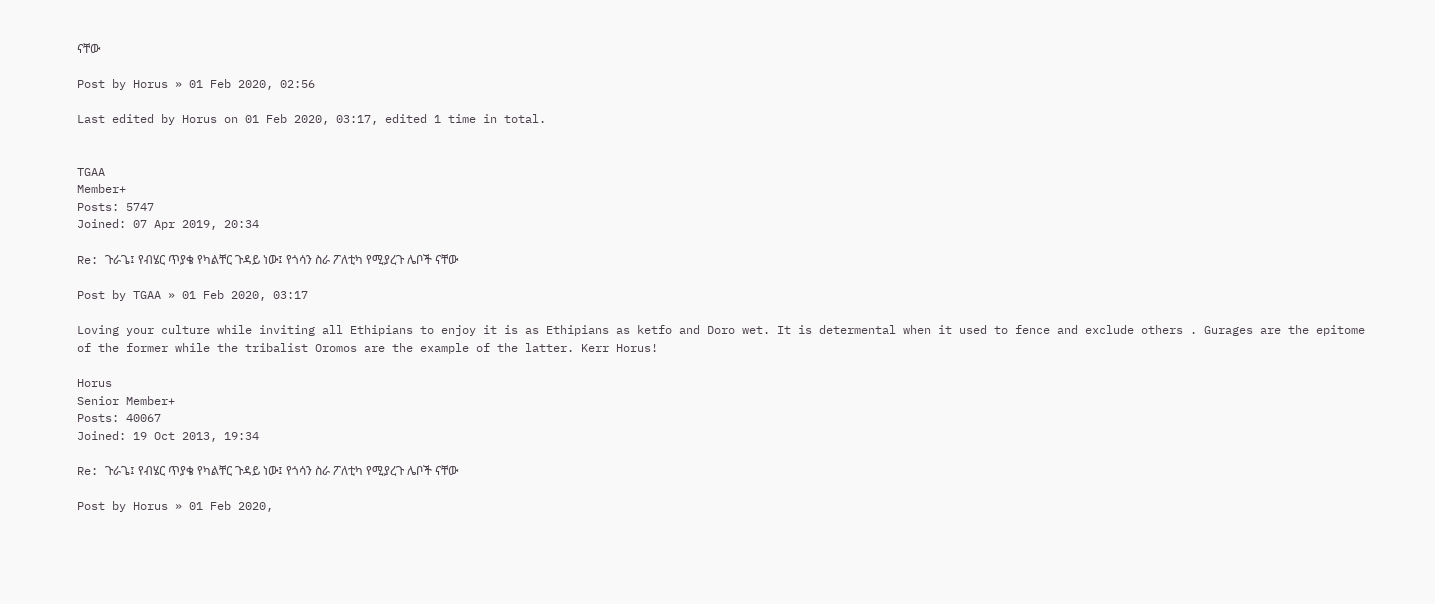ናቸው

Post by Horus » 01 Feb 2020, 02:56

Last edited by Horus on 01 Feb 2020, 03:17, edited 1 time in total.


TGAA
Member+
Posts: 5747
Joined: 07 Apr 2019, 20:34

Re: ጉራጌ፤ የብሄር ጥያቄ የካልቸር ጉዳይ ነው፤ የጎሳን ስራ ፖለቲካ የሚያረጉ ሌቦች ናቸው

Post by TGAA » 01 Feb 2020, 03:17

Loving your culture while inviting all Ethipians to enjoy it is as Ethipians as ketfo and Doro wet. It is determental when it used to fence and exclude others . Gurages are the epitome of the former while the tribalist Oromos are the example of the latter. Kerr Horus!

Horus
Senior Member+
Posts: 40067
Joined: 19 Oct 2013, 19:34

Re: ጉራጌ፤ የብሄር ጥያቄ የካልቸር ጉዳይ ነው፤ የጎሳን ስራ ፖለቲካ የሚያረጉ ሌቦች ናቸው

Post by Horus » 01 Feb 2020,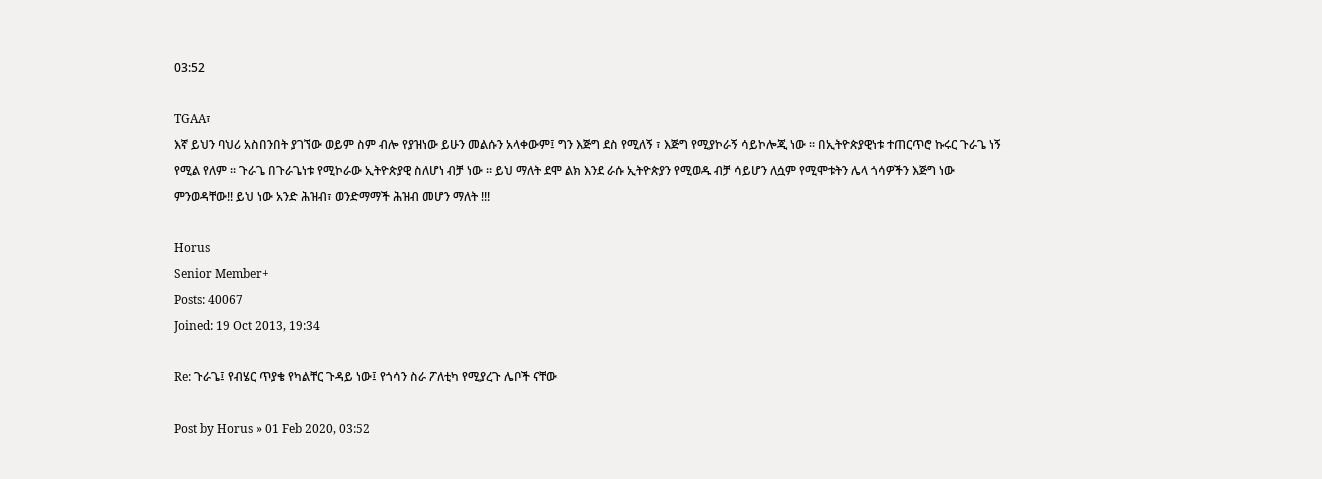03:52

TGAA፣
እኛ ይህን ባህሪ አስበንበት ያገኘው ወይም ስም ብሎ የያዝነው ይሁን መልሱን አላቀውም፤ ግን እጅግ ደስ የሚለኝ ፣ እጅግ የሚያኮራኝ ሳይኮሎጂ ነው ። በኢትዮጵያዊነቱ ተጠርጥሮ ኩሩር ጉራጌ ነኝ የሚል የለም ። ጉራጌ በጉራጌነቱ የሚኮራው ኢትዮጵያዊ ስለሆነ ብቻ ነው ። ይህ ማለት ደሞ ልክ እንደ ራሱ ኢትዮጵያን የሚወዱ ብቻ ሳይሆን ለሷም የሚሞቱትን ሌላ ጎሳዎችን እጅግ ነው ምንወዳቸው!! ይህ ነው አንድ ሕዝብ፣ ወንድማማች ሕዝብ መሆን ማለት !!!

Horus
Senior Member+
Posts: 40067
Joined: 19 Oct 2013, 19:34

Re: ጉራጌ፤ የብሄር ጥያቄ የካልቸር ጉዳይ ነው፤ የጎሳን ስራ ፖለቲካ የሚያረጉ ሌቦች ናቸው

Post by Horus » 01 Feb 2020, 03:52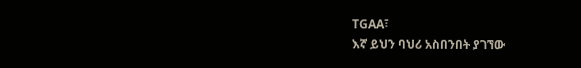TGAA፣
እኛ ይህን ባህሪ አስበንበት ያገኘው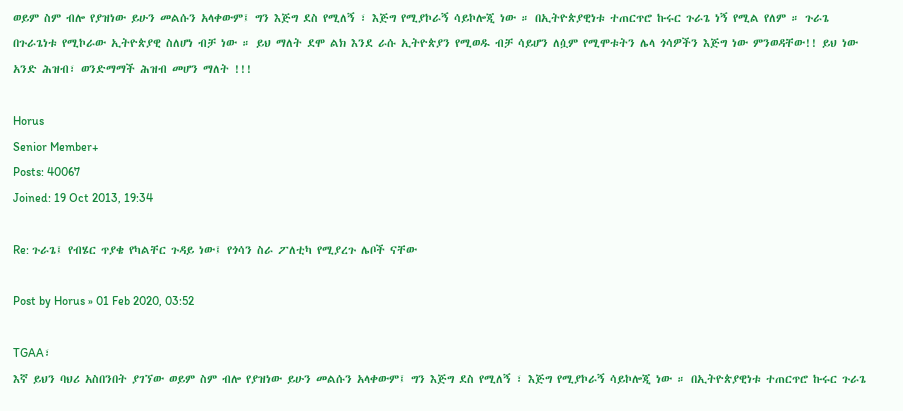ወይም ስም ብሎ የያዝነው ይሁን መልሱን አላቀውም፤ ግን እጅግ ደስ የሚለኝ ፣ እጅግ የሚያኮራኝ ሳይኮሎጂ ነው ። በኢትዮጵያዊነቱ ተጠርጥሮ ኩሩር ጉራጌ ነኝ የሚል የለም ። ጉራጌ በጉራጌነቱ የሚኮራው ኢትዮጵያዊ ስለሆነ ብቻ ነው ። ይህ ማለት ደሞ ልክ እንደ ራሱ ኢትዮጵያን የሚወዱ ብቻ ሳይሆን ለሷም የሚሞቱትን ሌላ ጎሳዎችን እጅግ ነው ምንወዳቸው!! ይህ ነው አንድ ሕዝብ፣ ወንድማማች ሕዝብ መሆን ማለት !!!

Horus
Senior Member+
Posts: 40067
Joined: 19 Oct 2013, 19:34

Re: ጉራጌ፤ የብሄር ጥያቄ የካልቸር ጉዳይ ነው፤ የጎሳን ስራ ፖለቲካ የሚያረጉ ሌቦች ናቸው

Post by Horus » 01 Feb 2020, 03:52

TGAA፣
እኛ ይህን ባህሪ አስበንበት ያገኘው ወይም ስም ብሎ የያዝነው ይሁን መልሱን አላቀውም፤ ግን እጅግ ደስ የሚለኝ ፣ እጅግ የሚያኮራኝ ሳይኮሎጂ ነው ። በኢትዮጵያዊነቱ ተጠርጥሮ ኩሩር ጉራጌ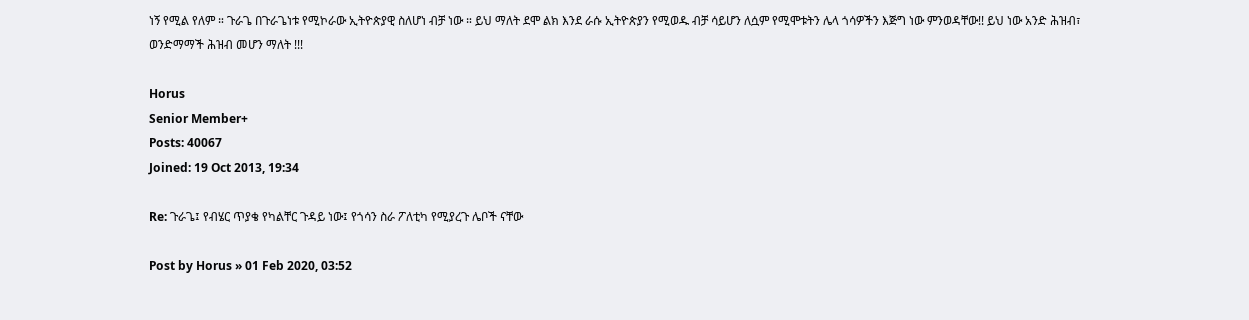ነኝ የሚል የለም ። ጉራጌ በጉራጌነቱ የሚኮራው ኢትዮጵያዊ ስለሆነ ብቻ ነው ። ይህ ማለት ደሞ ልክ እንደ ራሱ ኢትዮጵያን የሚወዱ ብቻ ሳይሆን ለሷም የሚሞቱትን ሌላ ጎሳዎችን እጅግ ነው ምንወዳቸው!! ይህ ነው አንድ ሕዝብ፣ ወንድማማች ሕዝብ መሆን ማለት !!!

Horus
Senior Member+
Posts: 40067
Joined: 19 Oct 2013, 19:34

Re: ጉራጌ፤ የብሄር ጥያቄ የካልቸር ጉዳይ ነው፤ የጎሳን ስራ ፖለቲካ የሚያረጉ ሌቦች ናቸው

Post by Horus » 01 Feb 2020, 03:52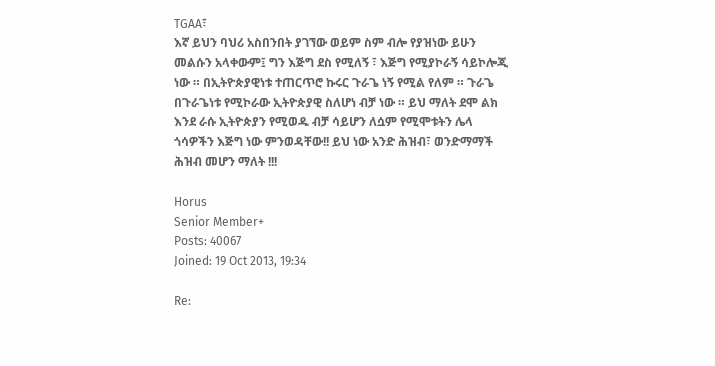TGAA፣
እኛ ይህን ባህሪ አስበንበት ያገኘው ወይም ስም ብሎ የያዝነው ይሁን መልሱን አላቀውም፤ ግን እጅግ ደስ የሚለኝ ፣ እጅግ የሚያኮራኝ ሳይኮሎጂ ነው ። በኢትዮጵያዊነቱ ተጠርጥሮ ኩሩር ጉራጌ ነኝ የሚል የለም ። ጉራጌ በጉራጌነቱ የሚኮራው ኢትዮጵያዊ ስለሆነ ብቻ ነው ። ይህ ማለት ደሞ ልክ እንደ ራሱ ኢትዮጵያን የሚወዱ ብቻ ሳይሆን ለሷም የሚሞቱትን ሌላ ጎሳዎችን እጅግ ነው ምንወዳቸው!! ይህ ነው አንድ ሕዝብ፣ ወንድማማች ሕዝብ መሆን ማለት !!!

Horus
Senior Member+
Posts: 40067
Joined: 19 Oct 2013, 19:34

Re: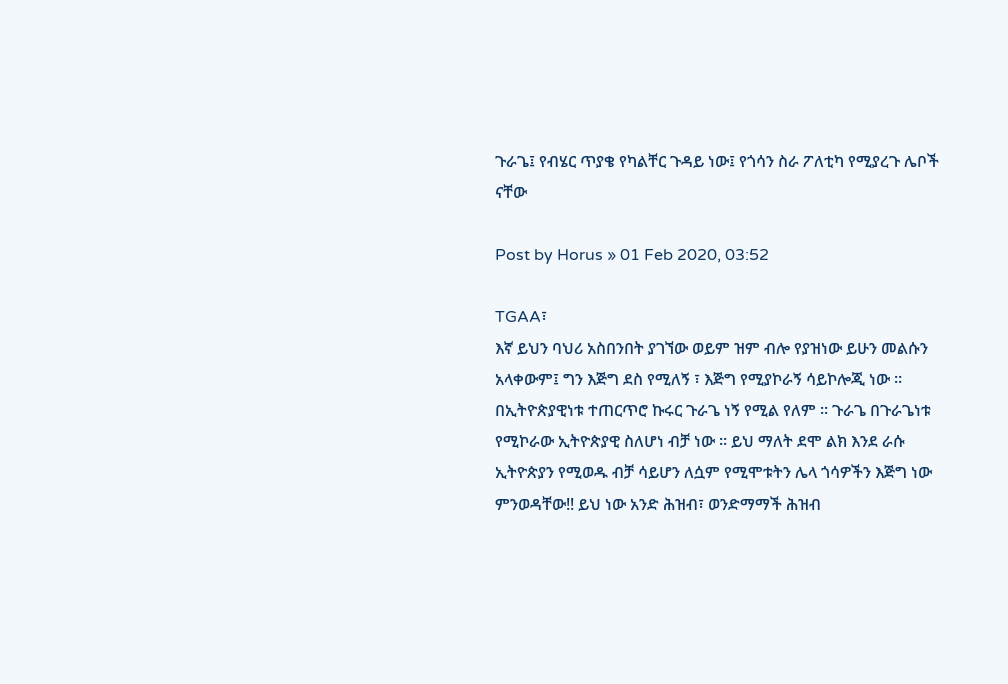ጉራጌ፤ የብሄር ጥያቄ የካልቸር ጉዳይ ነው፤ የጎሳን ስራ ፖለቲካ የሚያረጉ ሌቦች ናቸው

Post by Horus » 01 Feb 2020, 03:52

TGAA፣
እኛ ይህን ባህሪ አስበንበት ያገኘው ወይም ዝም ብሎ የያዝነው ይሁን መልሱን አላቀውም፤ ግን እጅግ ደስ የሚለኝ ፣ እጅግ የሚያኮራኝ ሳይኮሎጂ ነው ። በኢትዮጵያዊነቱ ተጠርጥሮ ኩሩር ጉራጌ ነኝ የሚል የለም ። ጉራጌ በጉራጌነቱ የሚኮራው ኢትዮጵያዊ ስለሆነ ብቻ ነው ። ይህ ማለት ደሞ ልክ እንደ ራሱ ኢትዮጵያን የሚወዱ ብቻ ሳይሆን ለሷም የሚሞቱትን ሌላ ጎሳዎችን እጅግ ነው ምንወዳቸው!! ይህ ነው አንድ ሕዝብ፣ ወንድማማች ሕዝብ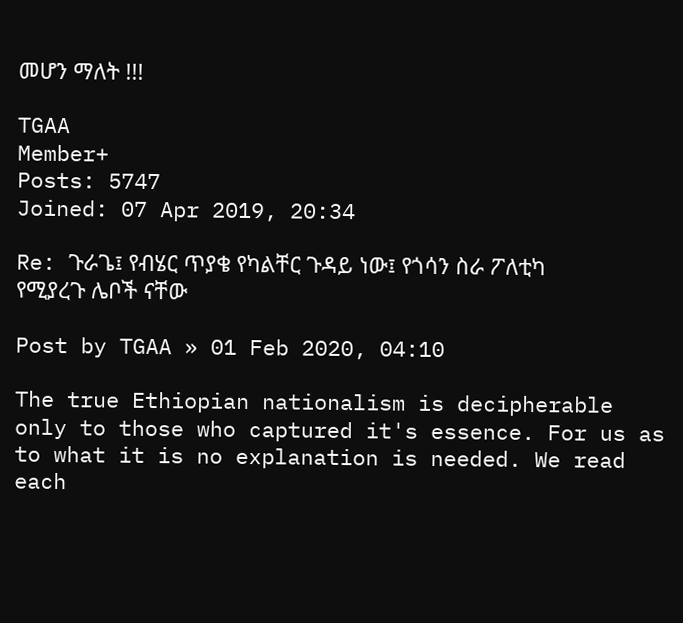መሆን ማለት !!!

TGAA
Member+
Posts: 5747
Joined: 07 Apr 2019, 20:34

Re: ጉራጌ፤ የብሄር ጥያቄ የካልቸር ጉዳይ ነው፤ የጎሳን ስራ ፖለቲካ የሚያረጉ ሌቦች ናቸው

Post by TGAA » 01 Feb 2020, 04:10

The true Ethiopian nationalism is decipherable only to those who captured it's essence. For us as to what it is no explanation is needed. We read each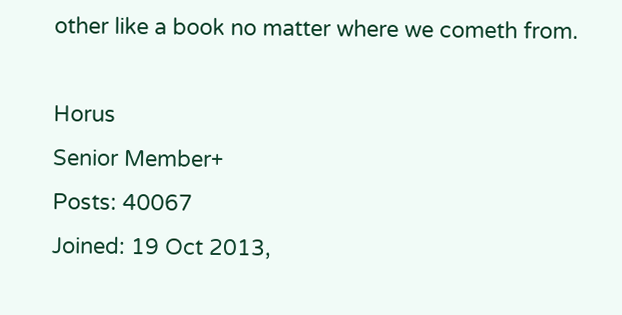other like a book no matter where we cometh from.

Horus
Senior Member+
Posts: 40067
Joined: 19 Oct 2013,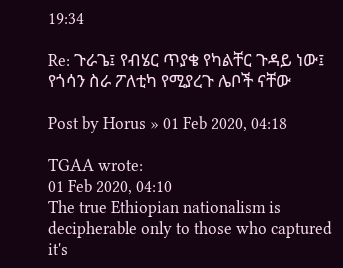19:34

Re: ጉራጌ፤ የብሄር ጥያቄ የካልቸር ጉዳይ ነው፤ የጎሳን ስራ ፖለቲካ የሚያረጉ ሌቦች ናቸው

Post by Horus » 01 Feb 2020, 04:18

TGAA wrote:
01 Feb 2020, 04:10
The true Ethiopian nationalism is decipherable only to those who captured it's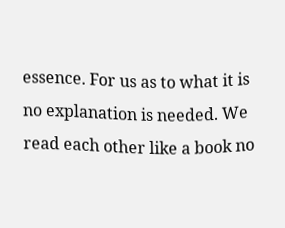essence. For us as to what it is no explanation is needed. We read each other like a book no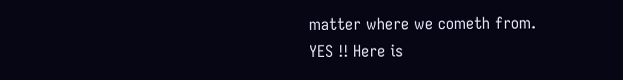matter where we cometh from.
YES !! Here is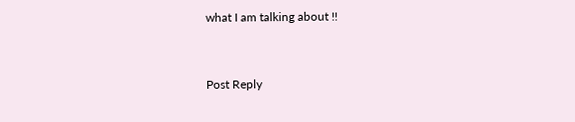what I am talking about !!



Post Reply